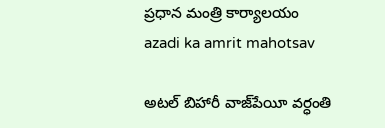ప్రధాన మంత్రి కార్యాలయం
azadi ka amrit mahotsav

అటల్ బిహారీ వాజ్‌పేయీ వర్ధంతి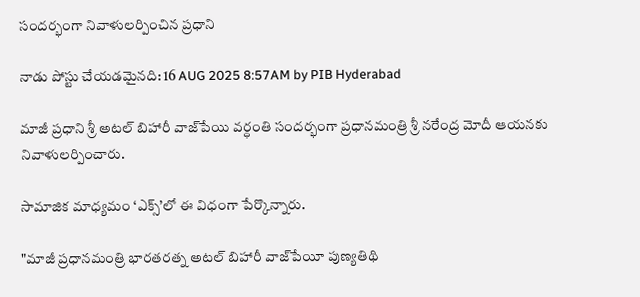సందర్భంగా నివాళులర్పించిన ప్రధాని

నాడు పోస్టు చేయడమైనది: 16 AUG 2025 8:57AM by PIB Hyderabad

మాజీ ప్రధాని శ్రీ అటల్ బిహారీ వాజ్‌పేయి వర్ధంతి సందర్భంగా ప్రధానమంత్రి శ్రీ నరేంద్ర మోదీ ఆయనకు నివాళులర్పించారు.

సామాజిక మాధ్యమం ‘ఎక్స్’లో ఈ విధంగా పేర్కొన్నారు.

"మాజీ ప్రధానమంత్రి భారతరత్న అటల్‌ బిహారీ వాజ్‌పేయీ పుణ్యతిథి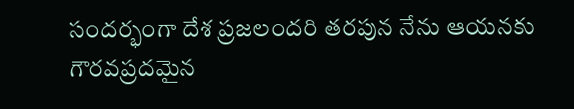సందర్భంగా దేశ ప్రజలందరి తరపున నేను ఆయనకు గౌరవప్రదమైన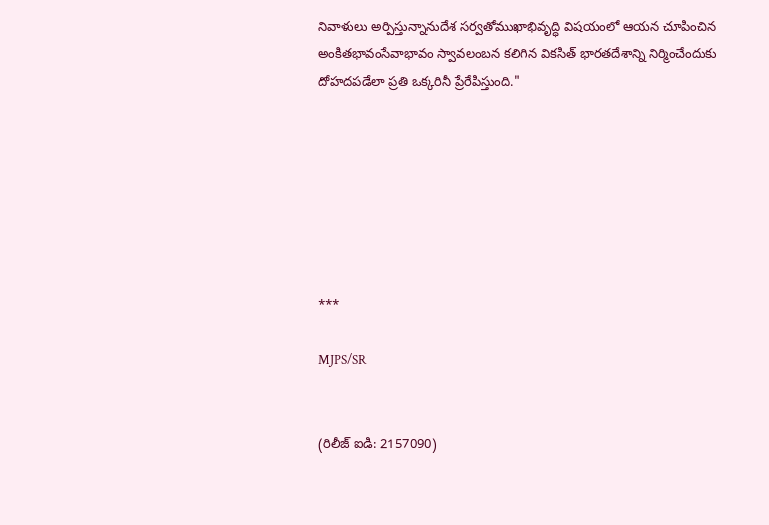నివాళులు అర్పిస్తున్నానుదేశ సర్వతోముఖాభివృద్ధి విషయంలో ఆయన చూపించిన అంకితభావంసేవాభావం స్వావలంబన కలిగిన వికసిత్ భారతదేశాన్ని నిర్మించేందుకు దోహదపడేలా ప్రతి ఒక్కరినీ ప్రేరేపిస్తుంది."







***

MJPS/SR


(రిలీజ్ ఐడి: 2157090)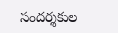సందర్శకుల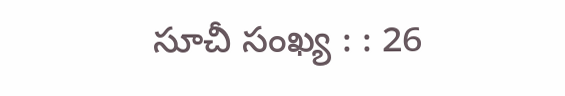సూచీ సంఖ్య : : 26